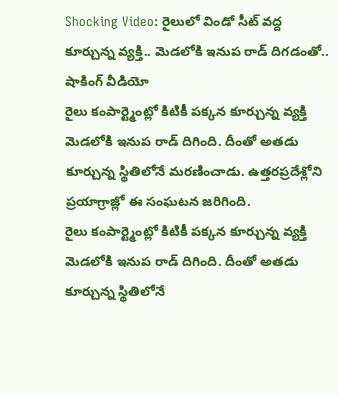Shocking Video: రైలులో విండో సీట్ వద్ద కూర్చున్న వ్యక్తి.. మెడలోకి ఇనుప రాడ్ దిగడంతో.. షాకింగ్ వీడియో
రైలు కంపార్ట్మెంట్లో కిటికీ పక్కన కూర్చున్న వ్యక్తి మెడలోకి ఇనుప రాడ్ దిగింది. దీంతో అతడు కూర్చున్న స్థితిలోనే మరణించాడు. ఉత్తరప్రదేశ్లోని ప్రయాగ్రాజ్లో ఈ సంఘటన జరిగింది.
రైలు కంపార్ట్మెంట్లో కిటికీ పక్కన కూర్చున్న వ్యక్తి మెడలోకి ఇనుప రాడ్ దిగింది. దీంతో అతడు కూర్చున్న స్థితిలోనే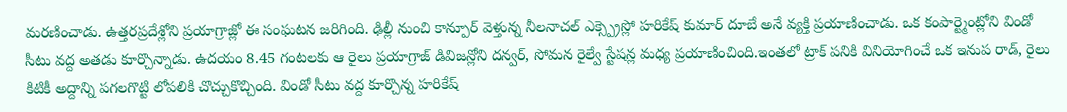మరణించాడు. ఉత్తరప్రదేశ్లోని ప్రయాగ్రాజ్లో ఈ సంఘటన జరిగింది. ఢిల్లీ నుంచి కాన్పూర్ వెళ్తున్న నీలనాచల్ ఎక్స్ప్రెస్లో హరికేష్ కుమార్ దూబే అనే వ్యక్తి ప్రయాణించాడు. ఒక కంపార్ట్మెంట్లోని విండో సీటు వద్ద అతడు కూర్చొన్నాడు. ఉదయం 8.45 గంటలకు ఆ రైలు ప్రయాగ్రాజ్ డివిజన్లోని దన్వర్, సోమన రైల్వే స్టేషన్ల మధ్య ప్రయాణించింది.ఇంతలో ట్రాక్ పనికి వినియోగించే ఒక ఇనుప రాడ్, రైలు కిటికీ అద్దాన్ని పగలగొట్టి లోపలికి చొచ్చుకొచ్చింది. విండో సీటు వద్ద కూర్చొన్న హరికేష్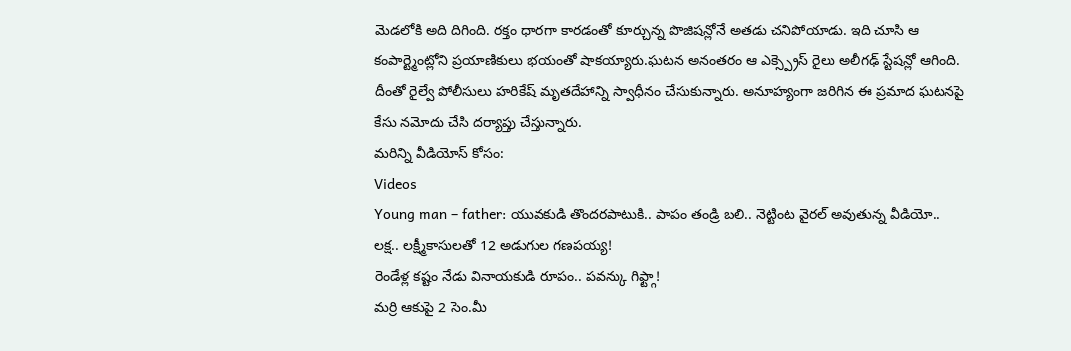మెడలోకి అది దిగింది. రక్తం ధారగా కారడంతో కూర్చున్న పొజిషన్లోనే అతడు చనిపోయాడు. ఇది చూసి ఆ కంపార్ట్మెంట్లోని ప్రయాణికులు భయంతో షాకయ్యారు.ఘటన అనంతరం ఆ ఎక్స్ప్రెస్ రైలు అలీగఢ్ స్టేషన్లో ఆగింది. దీంతో రైల్వే పోలీసులు హరికేష్ మృతదేహాన్ని స్వాధీనం చేసుకున్నారు. అనూహ్యంగా జరిగిన ఈ ప్రమాద ఘటనపై కేసు నమోదు చేసి దర్యాప్తు చేస్తున్నారు.
మరిన్ని వీడియోస్ కోసం:
Videos
Young man – father: యువకుడి తొందరపాటుకి.. పాపం తండ్రి బలి.. నెట్టింట వైరల్ అవుతున్న వీడియో..
లక్ష.. లక్ష్మీకాసులతో 12 అడుగుల గణపయ్య!
రెండేళ్ల కష్టం నేడు వినాయకుడి రూపం.. పవన్కు గిఫ్ట్గా!
మర్రి ఆకుపై 2 సెం.మీ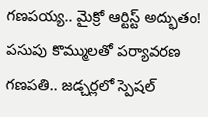గణపయ్య.. మైక్రో ఆర్టిస్ట్ అద్భుతం!
పసుపు కొమ్ములతో పర్యావరణ గణపతి.. జడ్చర్లలో స్పెషల్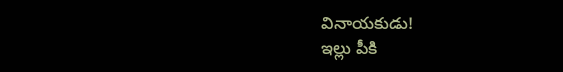వినాయకుడు!
ఇల్లు పీకి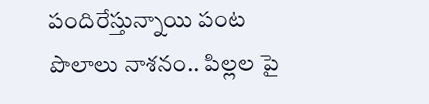పందిరేస్తున్నాయి పంట పొలాలు నాశనం.. పిల్లల పై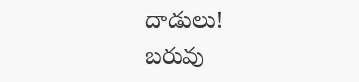దాడులు!
బరువు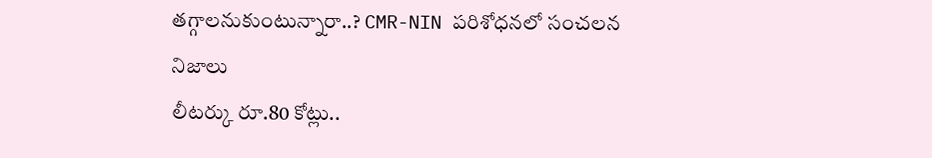తగ్గాలనుకుంటున్నారా..? CMR-NIN పరిశోధనలో సంచలన నిజాలు
లీటర్కు రూ.80 కోట్లు..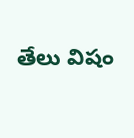తేలు విషం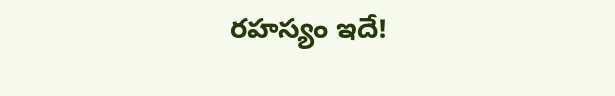రహస్యం ఇదే!